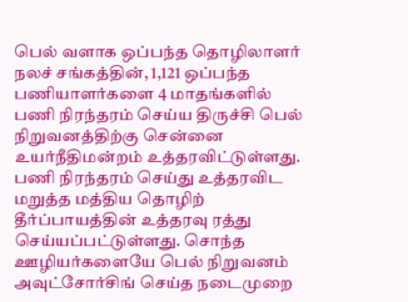பெல் வளாக ஒப்பந்த தொழிலாளர் நலச் சங்கத்தின், 1,121 ஒப்பந்த பணியாளர்களை 4 மாதங்களில் பணி நிரந்தரம் செய்ய திருச்சி பெல் நிறுவனத்திற்கு சென்னை உயர்நீதிமன்றம் உத்தரவிட்டுள்ளது. பணி நிரந்தரம் செய்து உத்தரவிட மறுத்த மத்திய தொழிற் தீர்ப்பாயத்தின் உத்தரவு ரத்து செய்யப்பட்டுள்ளது. சொந்த ஊழியர்களையே பெல் நிறுவனம் அவுட்சோர்சிங் செய்த நடைமுறை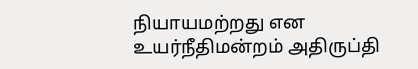நியாயமற்றது என உயர்நீதிமன்றம் அதிருப்தி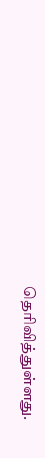தெரிவித்துள்ளது.